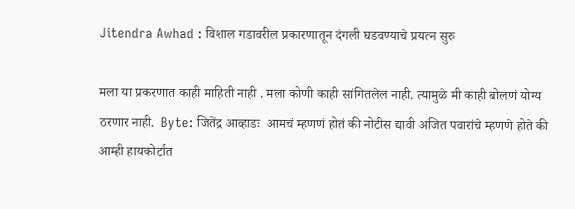Jitendra Awhad : विशाल गडावरील प्रकारणातून दंगली घडवण्याचे प्रयत्न सुरु

मला या प्रकरणात काही माहिती नाही . मला कोणी काही सांगितलेल नाही. त्यामुळे मी काही बोलणं योग्य ठरणार नाही.  Byte: जितेंद्र आव्हाडः  आमचं म्हणणं होतं की नोटीस द्यावी अजित पवारांचे म्हणणे होते की आम्ही हायकोर्टात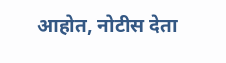आहोत, नोटीस देता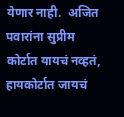येणार नाही.  अजित पवारांना सुप्रीम कोर्टात यायचं नव्हतं, हायकोर्टात जायचं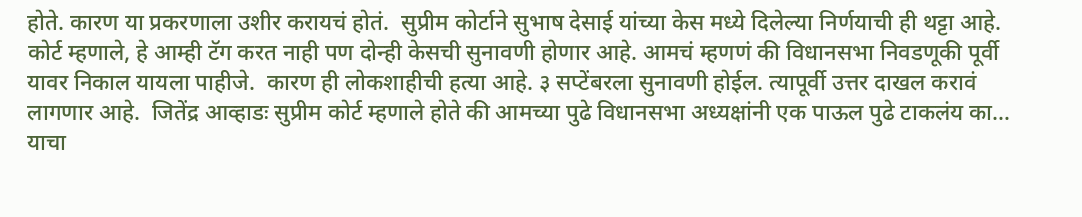होते. कारण या प्रकरणाला उशीर करायचं होतं.  सुप्रीम कोर्टाने सुभाष देसाई यांच्या केस मध्ये दिलेल्या निर्णयाची ही थट्टा आहे.  कोर्ट म्हणाले, हे आम्ही टॅग करत नाही पण दोन्ही केसची सुनावणी होणार आहे. आमचं म्हणणं की विधानसभा निवडणूकी पूर्वी यावर निकाल यायला पाहीजे.  कारण ही लोकशाहीची हत्या आहे. ३ सप्टेंबरला सुनावणी होईल. त्यापूर्वी उत्तर दाखल करावं लागणार आहे.  जितेंद्र आव्हाडः सुप्रीम कोर्ट म्हणाले होते की आमच्या पुढे विधानसभा अध्यक्षांनी एक पाऊल पुढे टाकलंय का…  याचा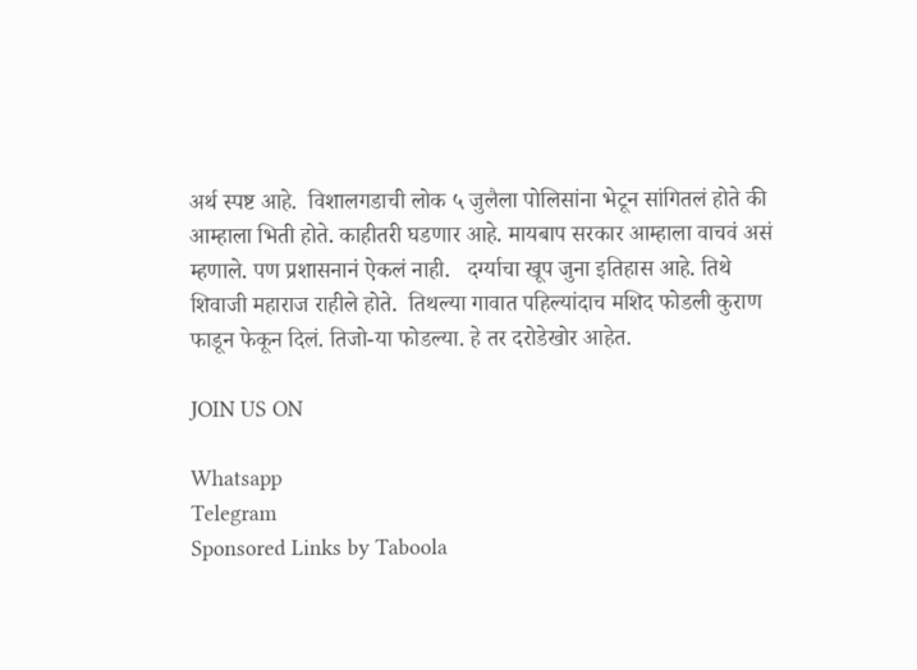अर्थ स्पष्ट आहे.  विशालगडाची लोक ५ जुलैला पोलिसांना भेटून सांगितलं होते की आम्हाला भिती होते. काहीतरी घडणार आहे. मायबाप सरकार आम्हाला वाचवं असं म्हणाले. पण प्रशासनानं ऐकलं नाही.   दर्ग्याचा खूप जुना इतिहास आहे. तिथे शिवाजी महाराज राहीले होते.  तिथल्या गावात पहिल्यांदाच मशिद फोडली कुराण फाडून फेकून दिलं. तिजो-या फोडल्या. हे तर दरोडेखोर आहेत.

JOIN US ON

Whatsapp
Telegram
Sponsored Links by Taboola